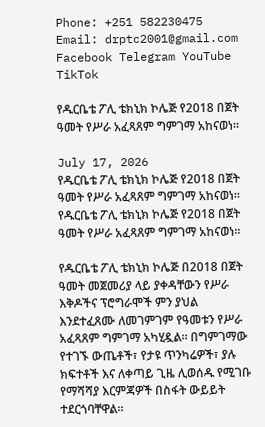Phone: +251 582230475
Email: drptc2001@gmail.com
Facebook Telegram YouTube TikTok

የዱርቤቴ ፖሊ ቴክኒክ ኮሌጅ የ2018 በጀት ዓመት የሥራ አፈጻጸም ግምገማ አከናወነ።

July 17, 2026
የዱርቤቴ ፖሊ ቴክኒክ ኮሌጅ የ2018 በጀት ዓመት የሥራ አፈጻጸም ግምገማ አከናወነ።
የዱርቤቴ ፖሊ ቴክኒክ ኮሌጅ የ2018 በጀት ዓመት የሥራ አፈጻጸም ግምገማ አከናወነ።

የዱርቤቴ ፖሊ ቴክኒክ ኮሌጅ በ2018 በጀት ዓመት መጀመሪያ ላይ ያቀዳቸውን የሥራ እቅዶችና ፕሮግራሞች ምን ያህል እንደተፈጸሙ ለመገምገም የዓመቱን የሥራ አፈጻጸም ግምገማ አካሂዷል። በግምገማው የተገኙ ውጤቶች፣ የታዩ ጥንካሬዎች፣ ያሉ ክፍተቶች እና ለቀጣይ ጊዜ ሊወሰዱ የሚገቡ የማሻሻያ እርምጃዎች በስፋት ውይይት ተደርጎባቸዋል።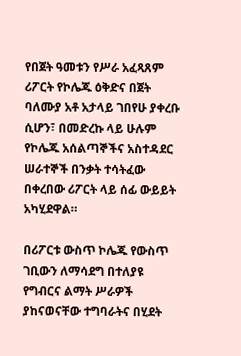የበጀት ዓመቱን የሥራ አፈጻጸም ሪፖርት የኮሌጁ ዕቅድና በጀት ባለሙያ አቶ አታላይ ገበየሁ ያቀረቡ ሲሆን፣ በመድረኩ ላይ ሁሉም የኮሌጁ አሰልጣኞችና አስተዳደር ሠራተኞች በንቃት ተሳትፈው በቀረበው ሪፖርት ላይ ሰፊ ውይይት አካሂደዋል።

በሪፖርቱ ውስጥ ኮሌጁ የውስጥ ገቢውን ለማሳደግ በተለያዩ የግብርና ልማት ሥራዎች ያከናወናቸው ተግባራትና በሂደት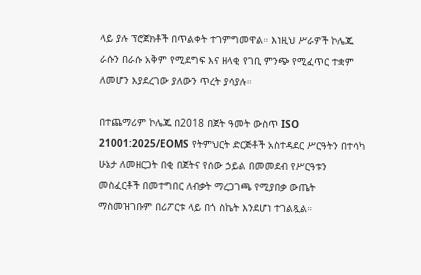ላይ ያሉ ፕሮጀክቶች በጥልቀት ተገምግመዋል። እነዚህ ሥራዎች ኮሌጁ ራሱን በራሱ አቅም የሚደግፍ እና ዘላቂ የገቢ ምንጭ የሚፈጥር ተቋም ለመሆን እያደረገው ያለውን ጥረት ያሳያሉ።

በተጨማሪም ኮሌጁ በ2018 በጀት ዓመት ውስጥ ISO 21001:2025/EOMS የትምህርት ድርጅቶች አስተዳደር ሥርዓትን በተሳካ ሁኔታ ለመዘርጋት በቂ በጀትና የሰው ኃይል በመመደብ የሥርዓቱን መስፈርቶች በመተግበር ለብቃት ማረጋገጫ የሚያበቃ ውጤት ማስመዝገቡም በሪፖርቱ ላይ በጎ ስኬት እንደሆነ ተገልጿል።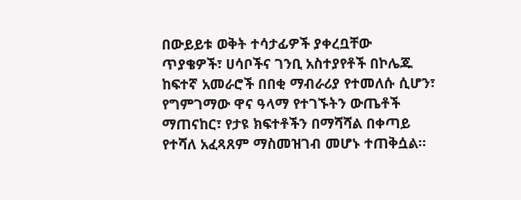በውይይቱ ወቅት ተሳታፊዎች ያቀረቧቸው ጥያቄዎች፣ ሀሳቦችና ገንቢ አስተያየቶች በኮሌጁ ከፍተኛ አመራሮች በበቂ ማብራሪያ የተመለሱ ሲሆን፣ የግምገማው ዋና ዓላማ የተገኙትን ውጤቶች ማጠናከር፣ የታዩ ክፍተቶችን በማሻሻል በቀጣይ የተሻለ አፈጻጸም ማስመዝገብ መሆኑ ተጠቅሷል።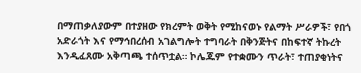በማጠቃለያውም በተያዘው የክረምት ወቅት የሚከናወኑ የልማት ሥራዎች፣ የበጎ አድራጎት እና የማኅበረሰብ አገልግሎት ተግባራት በቅንጅትና በከፍተኛ ትኩረት እንዲፈጸሙ አቅጣጫ ተሰጥቷል። ኮሌጁም የተቋሙን ጥራት፣ ተጠያቂነትና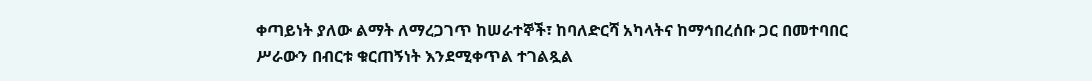ቀጣይነት ያለው ልማት ለማረጋገጥ ከሠራተኞች፣ ከባለድርሻ አካላትና ከማኅበረሰቡ ጋር በመተባበር ሥራውን በብርቱ ቁርጠኝነት እንደሚቀጥል ተገልጿል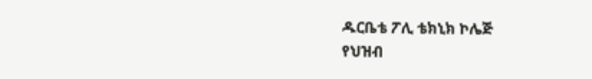ዱርቤቴ ፖሊ ቴክኒክ ኮሌጅ
የህዝብ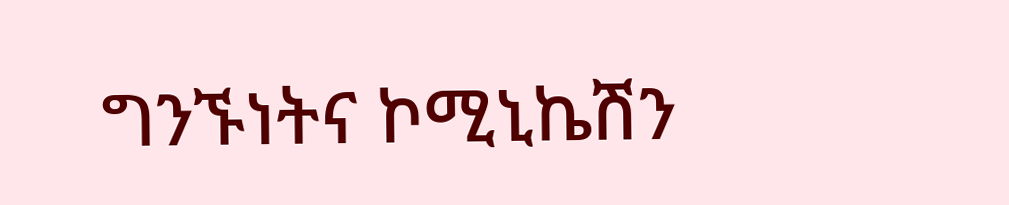ግንኙነትና ኮሚኒኬሽን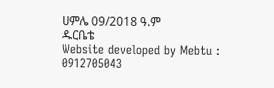ሀምሌ 09/2018 ዓ.ም
ዱርቤቴ
Website developed by Mebtu : 0912705043